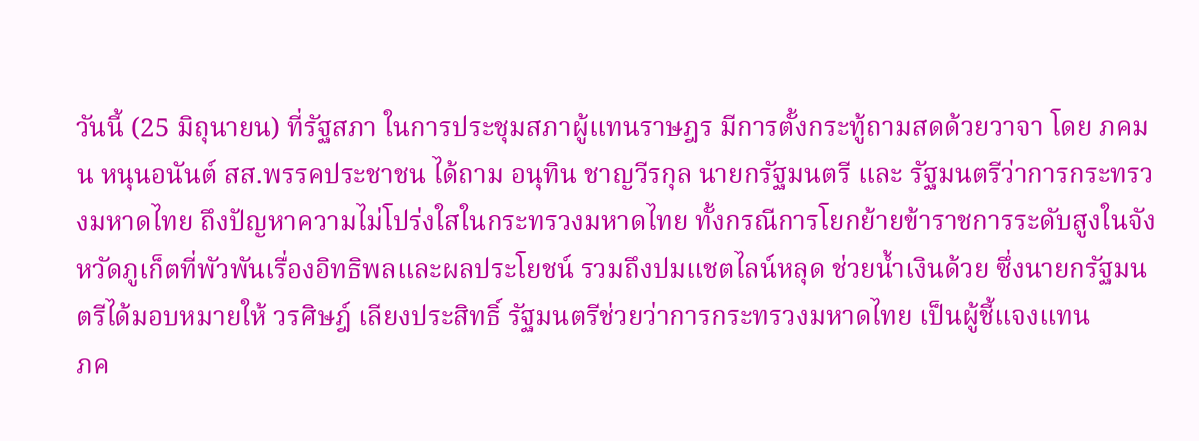วันนี้ (25 มิถุนายน) ที่รัฐสภา ในการประชุมสภาผู้แทนราษฎร มีการตั้งกระทู้ถามสดด้วยวาจา โดย ภคมน หนุนอนันต์ สส.พรรคประชาชน ได้ถาม อนุทิน ชาญวีรกุล นายกรัฐมนตรี และ รัฐมนตรีว่าการกระทรวงมหาดไทย ถึงปัญหาความไม่โปร่งใสในกระทรวงมหาดไทย ทั้งกรณีการโยกย้ายข้าราชการระดับสูงในจังหวัดภูเก็ตที่พัวพันเรื่องอิทธิพลและผลประโยชน์ รวมถึงปมแชตไลน์หลุด ช่วยน้ำเงินด้วย ซึ่งนายกรัฐมนตรีได้มอบหมายให้ วรศิษฎ์ เลียงประสิทธิ์ รัฐมนตรีช่วยว่าการกระทรวงมหาดไทย เป็นผู้ชี้แจงแทน
ภค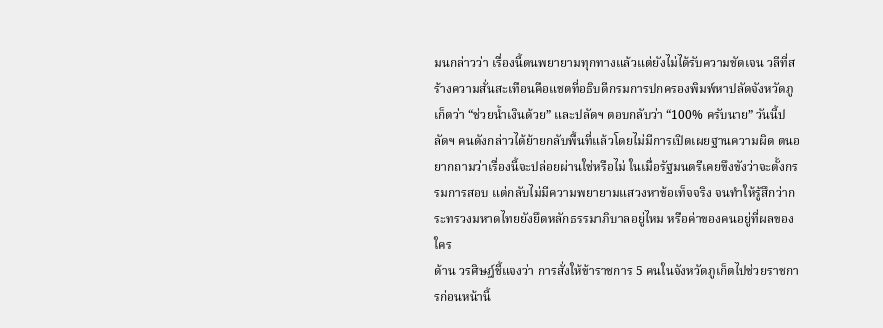มนกล่าวว่า เรื่องนี้ตนพยายามทุกทางแล้วแต่ยังไม่ได้รับความชัดเจน วลีที่สร้างความสั่นสะเทือนคือแชตที่อธิบดีกรมการปกครองพิมพ์หาปลัดจังหวัดภูเก็ตว่า “ช่วยน้ำเงินด้วย” และปลัดฯ ตอบกลับว่า “100% ครับนาย” วันนี้ปลัดฯ คนดังกล่าวได้ย้ายกลับพื้นที่แล้วโดยไม่มีการเปิดเผยฐานความผิด ตนอยากถามว่าเรื่องนี้จะปล่อยผ่านใช่หรือไม่ ในเมื่อรัฐมนตรีเคยขึงขังว่าจะตั้งกรรมการสอบ แต่กลับไม่มีความพยายามแสวงหาข้อเท็จจริง จนทำให้รู้สึกว่ากระทรวงมหาดไทยยังยึดหลักธรรมาภิบาลอยู่ไหม หรือค่าของคนอยู่ที่ผลของใคร
ด้าน วรศิษฎ์ชี้แจงว่า การสั่งให้ข้าราชการ 5 คนในจังหวัดภูเก็ตไปช่วยราชการก่อนหน้านี้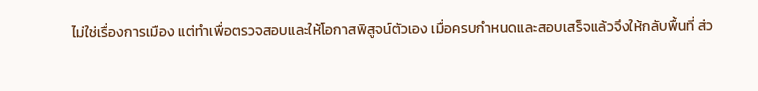ไม่ใช่เรื่องการเมือง แต่ทำเพื่อตรวจสอบและให้โอกาสพิสูจน์ตัวเอง เมื่อครบกำหนดและสอบเสร็จแล้วจึงให้กลับพื้นที่ ส่ว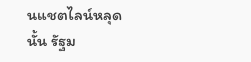นแชตไลน์หลุดนั้น รัฐม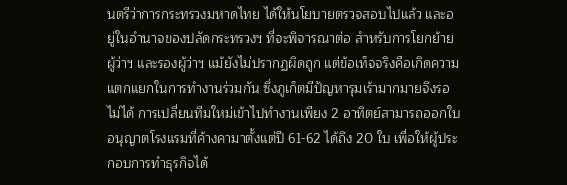นตรีว่าการกระทรวงมหาดไทย ได้ให้นโยบายตรวจสอบไปแล้ว และอยู่ในอำนาจของปลัดกระทรวงฯ ที่จะพิจารณาต่อ สำหรับการโยกย้ายผู้ว่าฯ และรองผู้ว่าฯ แม้ยังไม่ปรากฏผิดถูก แต่ข้อเท็จจริงคือเกิดความแตกแยกในการทำงานร่วมกัน ซึ่งภูเก็ตมีปัญหารุมเร้ามากมายจึงรอไม่ได้ การเปลี่ยนทีมใหม่เข้าไปทำงานเพียง 2 อาทิตย์สามารถออกใบอนุญาตโรงแรมที่ค้างคามาตั้งแต่ปี 61-62 ได้ถึง 20 ใบ เพื่อให้ผู้ประกอบการทำธุรกิจได้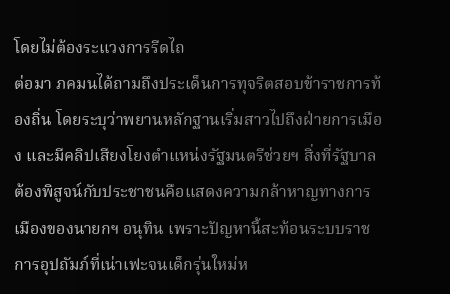โดยไม่ต้องระแวงการรีดไถ
ต่อมา ภคมนได้ถามถึงประเด็นการทุจริตสอบข้าราชการท้องถิ่น โดยระบุว่าพยานหลักฐานเริ่มสาวไปถึงฝ่ายการเมือง และมีคลิปเสียงโยงตำแหน่งรัฐมนตรีช่วยฯ สิ่งที่รัฐบาลต้องพิสูจน์กับประชาชนคือแสดงความกล้าหาญทางการเมืองของนายกฯ อนุทิน เพราะปัญหานี้สะท้อนระบบราชการอุปถัมภ์ที่เน่าเฟะจนเด็กรุ่นใหม่ห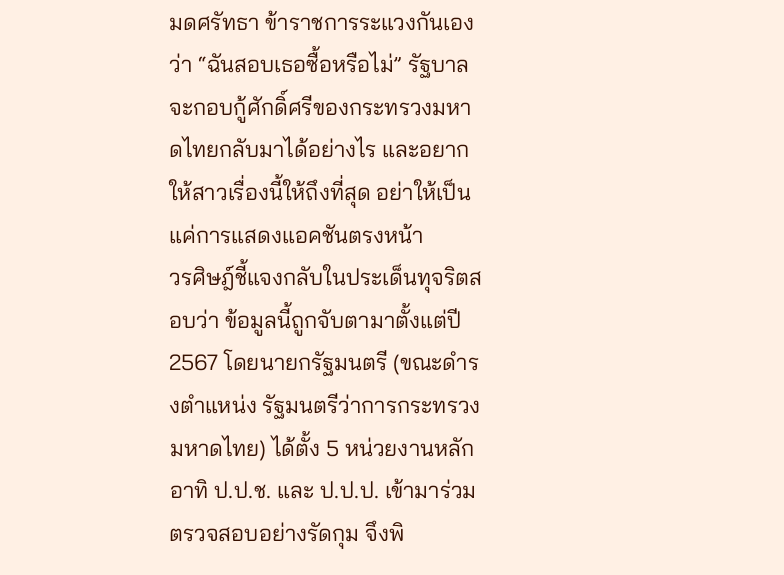มดศรัทธา ข้าราชการระแวงกันเองว่า “ฉันสอบเธอซื้อหรือไม่” รัฐบาลจะกอบกู้ศักดิ์ศรีของกระทรวงมหาดไทยกลับมาได้อย่างไร และอยากให้สาวเรื่องนี้ให้ถึงที่สุด อย่าให้เป็นแค่การแสดงแอคชันตรงหน้า
วรศิษฎ์ชี้แจงกลับในประเด็นทุจริตสอบว่า ข้อมูลนี้ถูกจับตามาตั้งแต่ปี 2567 โดยนายกรัฐมนตรี (ขณะดำรงตำแหน่ง รัฐมนตรีว่าการกระทรวงมหาดไทย) ได้ตั้ง 5 หน่วยงานหลัก อาทิ ป.ป.ช. และ ป.ป.ป. เข้ามาร่วมตรวจสอบอย่างรัดกุม จึงพิ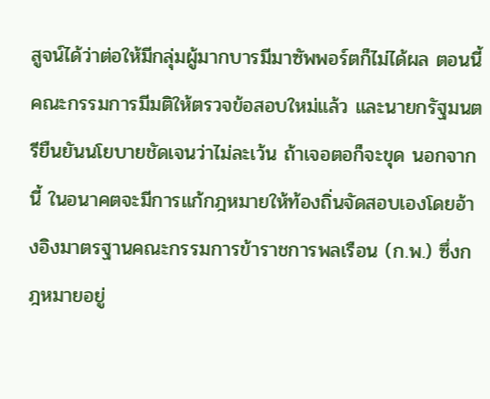สูจน์ได้ว่าต่อให้มีกลุ่มผู้มากบารมีมาซัพพอร์ตก็ไม่ได้ผล ตอนนี้คณะกรรมการมีมติให้ตรวจข้อสอบใหม่แล้ว และนายกรัฐมนตรียืนยันนโยบายชัดเจนว่าไม่ละเว้น ถ้าเจอตอก็จะขุด นอกจากนี้ ในอนาคตจะมีการแก้กฎหมายให้ท้องถิ่นจัดสอบเองโดยอ้างอิงมาตรฐานคณะกรรมการข้าราชการพลเรือน (ก.พ.) ซึ่งกฎหมายอยู่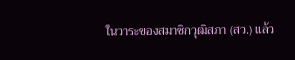ในวาระของสมาชิกวุฒิสภา (สว.) แล้ว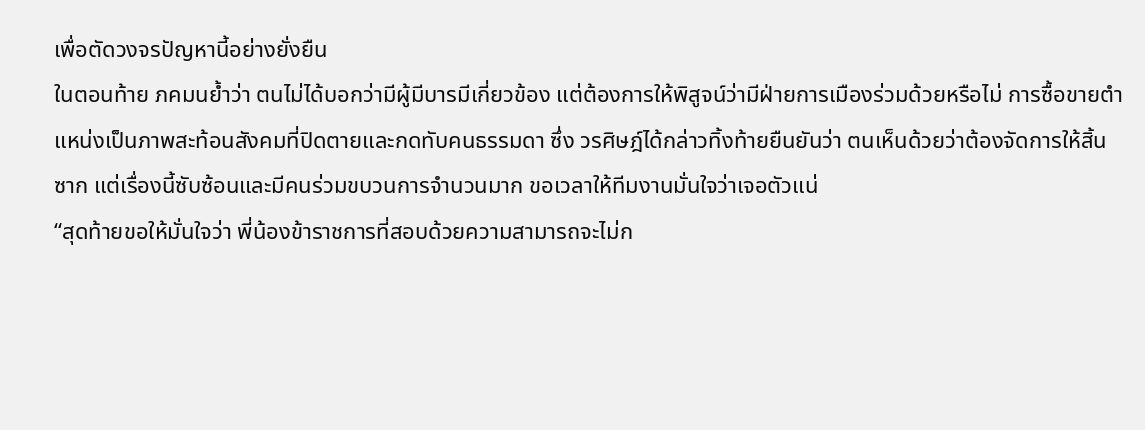เพื่อตัดวงจรปัญหานี้อย่างยั่งยืน
ในตอนท้าย ภคมนย้ำว่า ตนไม่ได้บอกว่ามีผู้มีบารมีเกี่ยวข้อง แต่ต้องการให้พิสูจน์ว่ามีฝ่ายการเมืองร่วมด้วยหรือไม่ การซื้อขายตำแหน่งเป็นภาพสะท้อนสังคมที่ปิดตายและกดทับคนธรรมดา ซึ่ง วรศิษฎ์ได้กล่าวทิ้งท้ายยืนยันว่า ตนเห็นด้วยว่าต้องจัดการให้สิ้นซาก แต่เรื่องนี้ซับซ้อนและมีคนร่วมขบวนการจำนวนมาก ขอเวลาให้ทีมงานมั่นใจว่าเจอตัวแน่
“สุดท้ายขอให้มั่นใจว่า พี่น้องข้าราชการที่สอบด้วยความสามารถจะไม่ก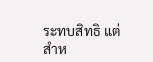ระทบสิทธิ แต่สำห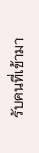รับคนที่เข้ามา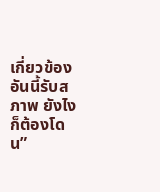เกี่ยวข้อง อันนี้รับสภาพ ยังไงก็ต้องโดน”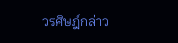วรศิษฎ์กล่าว